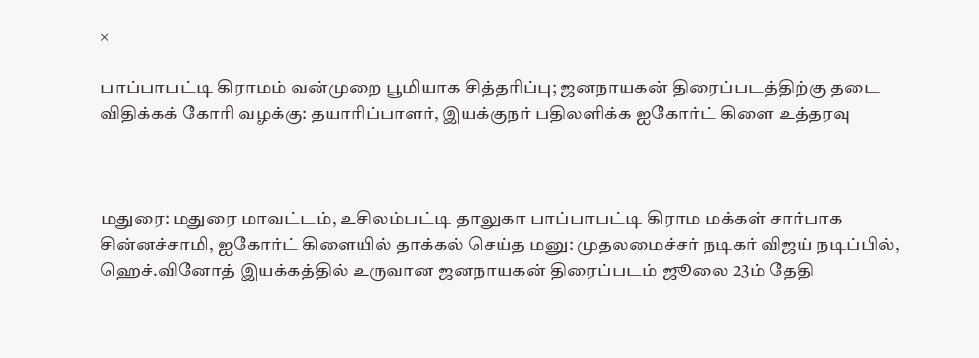×

பாப்பாபட்டி கிராமம் வன்முறை பூமியாக சித்தரிப்பு; ஜனநாயகன் திரைப்படத்திற்கு தடை விதிக்கக் கோரி வழக்கு: தயாரிப்பாளர், இயக்குநர் பதிலளிக்க ஐகோர்ட் கிளை உத்தரவு



மதுரை: மதுரை மாவட்டம், உசிலம்பட்டி தாலுகா பாப்பாபட்டி கிராம மக்கள் சார்பாக சின்னச்சாமி, ஐகோர்ட் கிளையில் தாக்கல் செய்த மனு: முதலமைச்சர் நடிகர் விஜய் நடிப்பில், ஹெச்.வினோத் இயக்கத்தில் உருவான ஜனநாயகன் திரைப்படம் ஜூலை 23ம் தேதி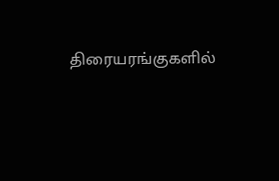திரையரங்குகளில்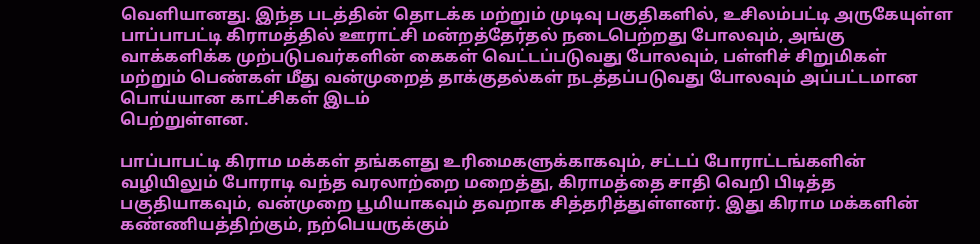வெளியானது. இந்த படத்தின் தொடக்க மற்றும் முடிவு பகுதிகளில், உசிலம்பட்டி அருகேயுள்ள பாப்பாபட்டி கிராமத்தில் ஊராட்சி மன்றத்தேர்தல் நடைபெற்றது போலவும், அங்கு வாக்களிக்க முற்படுபவர்களின் கைகள் வெட்டப்படுவது போலவும், பள்ளிச் சிறுமிகள் மற்றும் பெண்கள் மீது வன்முறைத் தாக்குதல்கள் நடத்தப்படுவது போலவும் அப்பட்டமான பொய்யான காட்சிகள் இடம்
பெற்றுள்ளன.

பாப்பாபட்டி கிராம மக்கள் தங்களது உரிமைகளுக்காகவும், சட்டப் போராட்டங்களின் வழியிலும் போராடி வந்த வரலாற்றை மறைத்து, கிராமத்தை சாதி வெறி பிடித்த பகுதியாகவும், வன்முறை பூமியாகவும் தவறாக சித்தரித்துள்ளனர். இது கிராம மக்களின் கண்ணியத்திற்கும், நற்பெயருக்கும்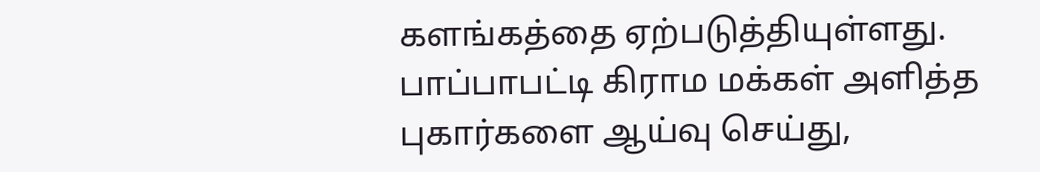களங்கத்தை ஏற்படுத்தியுள்ளது. பாப்பாபட்டி கிராம மக்கள் அளித்த புகார்களை ஆய்வு செய்து,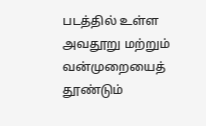படத்தில் உள்ள அவதூறு மற்றும் வன்முறையைத் தூண்டும்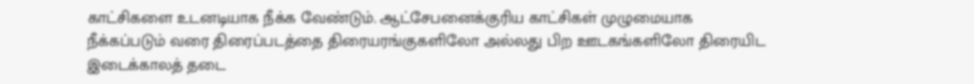காட்சிகளை உடனடியாக நீக்க வேண்டும். ஆட்சேபனைக்குரிய காட்சிகள் முழுமையாக நீக்கப்படும் வரை திரைப்படத்தை திரையரங்குகளிலோ அல்லது பிற ஊடகங்களிலோ திரையிட இடைக்காலத் தடை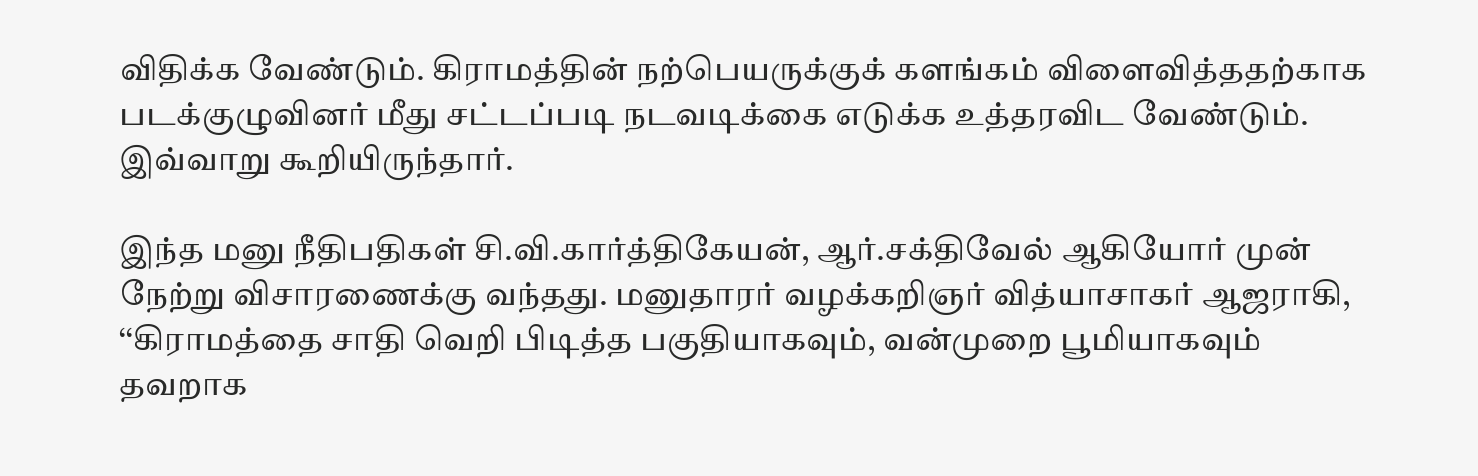விதிக்க வேண்டும். கிராமத்தின் நற்பெயருக்குக் களங்கம் விளைவித்ததற்காக படக்குழுவினர் மீது சட்டப்படி நடவடிக்கை எடுக்க உத்தரவிட வேண்டும். இவ்வாறு கூறியிருந்தார்.

இந்த மனு நீதிபதிகள் சி.வி.கார்த்திகேயன், ஆர்.சக்திவேல் ஆகியோர் முன் நேற்று விசாரணைக்கு வந்தது. மனுதாரர் வழக்கறிஞர் வித்யாசாகர் ஆஜராகி, ‘‘கிராமத்தை சாதி வெறி பிடித்த பகுதியாகவும், வன்முறை பூமியாகவும் தவறாக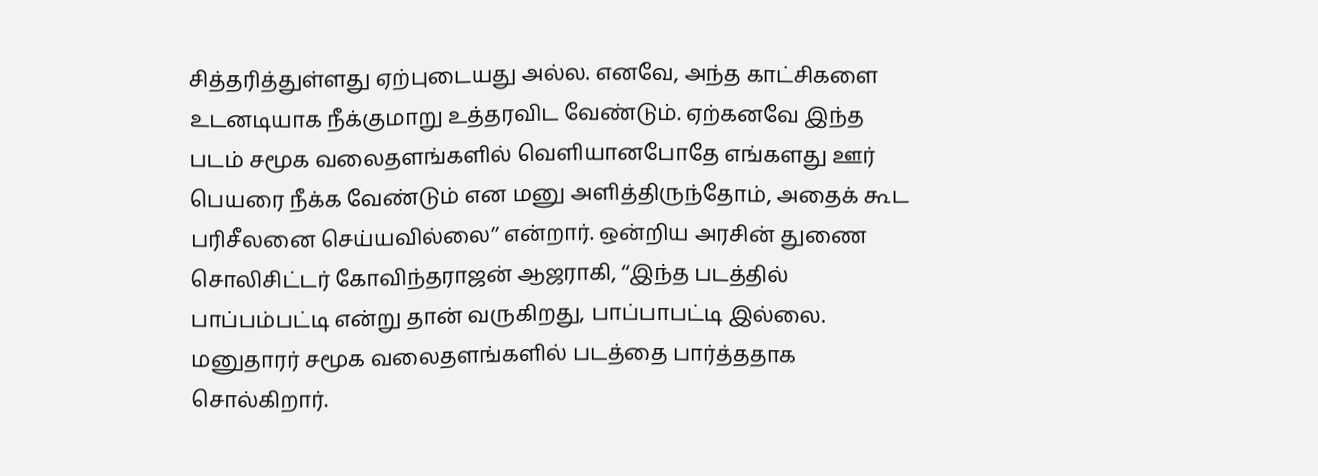சித்தரித்துள்ளது ஏற்புடையது அல்ல. எனவே, அந்த காட்சிகளை உடனடியாக நீக்குமாறு உத்தரவிட வேண்டும். ஏற்கனவே இந்த படம் சமூக வலைதளங்களில் வெளியானபோதே எங்களது ஊர் பெயரை நீக்க வேண்டும் என மனு அளித்திருந்தோம், அதைக் கூட பரிசீலனை செய்யவில்லை’’ என்றார். ஒன்றிய அரசின் துணை சொலிசிட்டர் கோவிந்தராஜன் ஆஜராகி, ‘‘இந்த படத்தில் பாப்பம்பட்டி என்று தான் வருகிறது, பாப்பாபட்டி இல்லை. மனுதாரர் சமூக வலைதளங்களில் படத்தை பார்த்ததாக சொல்கிறார்.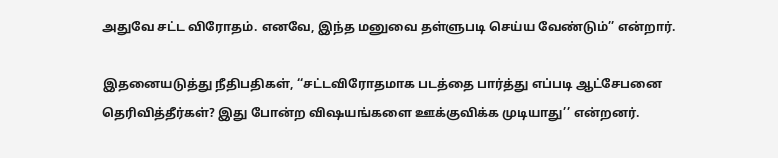அதுவே சட்ட விரோதம். எனவே, இந்த மனுவை தள்ளுபடி செய்ய வேண்டும்’’ என்றார்.

இதனையடுத்து நீதிபதிகள், ‘‘சட்டவிரோதமாக படத்தை பார்த்து எப்படி ஆட்சேபனை தெரிவித்தீர்கள்? இது போன்ற விஷயங்களை ஊக்குவிக்க முடியாது’’ என்றனர்.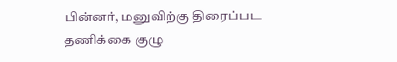பின்னர், மனுவிற்கு திரைப்பட தணிக்கை குழு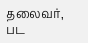தலைவர், பட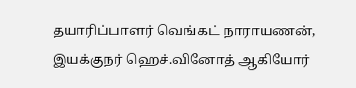தயாரிப்பாளர் வெங்கட் நாராயணன், இயக்குநர் ஹெச்.வினோத் ஆகியோர்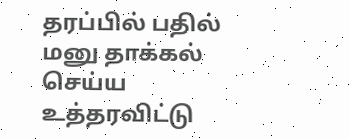தரப்பில் பதில் மனு தாக்கல் செய்ய உத்தரவிட்டு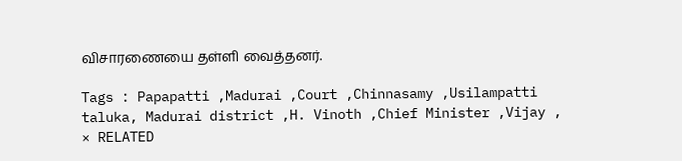விசாரணையை தள்ளி வைத்தனர்.

Tags : Papapatti ,Madurai ,Court ,Chinnasamy ,Usilampatti taluka, Madurai district ,H. Vinoth ,Chief Minister ,Vijay ,
× RELATED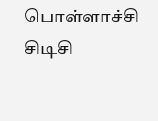பொள்ளாச்சி சிடிசி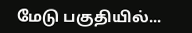மேடு பகுதியில்...